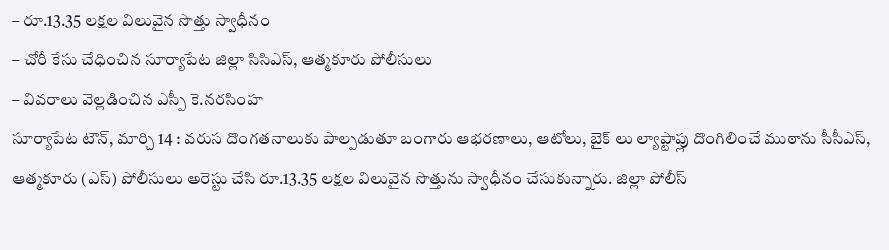– రూ.13.35 లక్షల విలువైన సొత్తు స్వాధీనం
– చోరీ కేసు చేధించిన సూర్యాపేట జిల్లా సిసిఎస్, ఆత్మకూరు పోలీసులు
– వివరాలు వెల్లడించిన ఎస్పీ కె.నరసింహ
సూర్యాపేట టౌన్, మార్చి 14 : వరుస దొంగతనాలుకు పాల్పడుతూ బంగారు ఆభరణాలు, ఆటోలు, బైక్ లు ల్యాప్టాప్లు దొంగిలించే ముఠాను సీసీఎస్, ఆత్మకూరు (ఎస్) పోలీసులు అరెస్టు చేసి రూ.13.35 లక్షల విలువైన సొత్తును స్వాధీనం చేసుకున్నారు. జిల్లా పోలీస్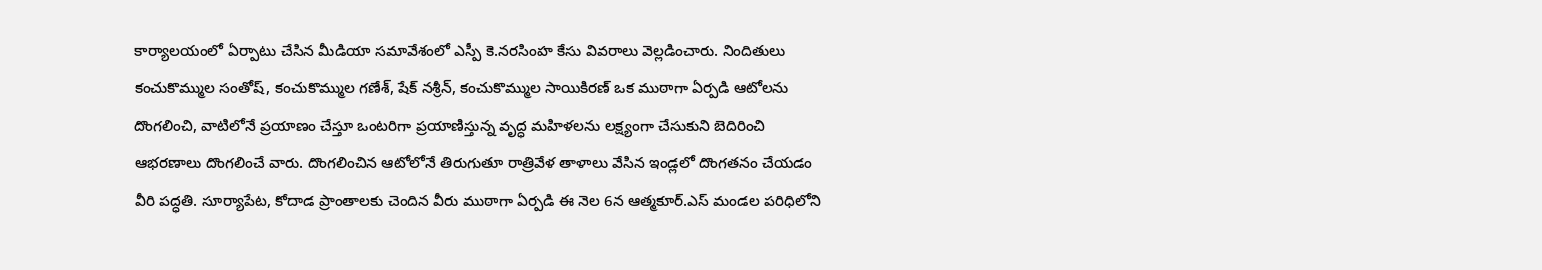కార్యాలయంలో ఏర్పాటు చేసిన మీడియా సమావేశంలో ఎస్పీ కె.నరసింహ కేసు వివరాలు వెల్లడించారు. నిందితులు కంచుకొమ్ముల సంతోష్, కంచుకొమ్ముల గణేశ్, షేక్ నశ్రీన్, కంచుకొమ్ముల సాయికిరణ్ ఒక ముఠాగా ఏర్పడి ఆటోలను దొంగలించి, వాటిలోనే ప్రయాణం చేస్తూ ఒంటరిగా ప్రయాణిస్తున్న వృద్ధ మహిళలను లక్ష్యంగా చేసుకుని బెదిరించి ఆభరణాలు దొంగలించే వారు. దొంగలించిన ఆటోలోనే తిరుగుతూ రాత్రివేళ తాళాలు వేసిన ఇండ్లలో దొంగతనం చేయడం వీరి పద్ధతి. సూర్యాపేట, కోదాడ ప్రాంతాలకు చెందిన వీరు ముఠాగా ఏర్పడి ఈ నెల 6న ఆత్మకూర్.ఎస్ మండల పరిధిలోని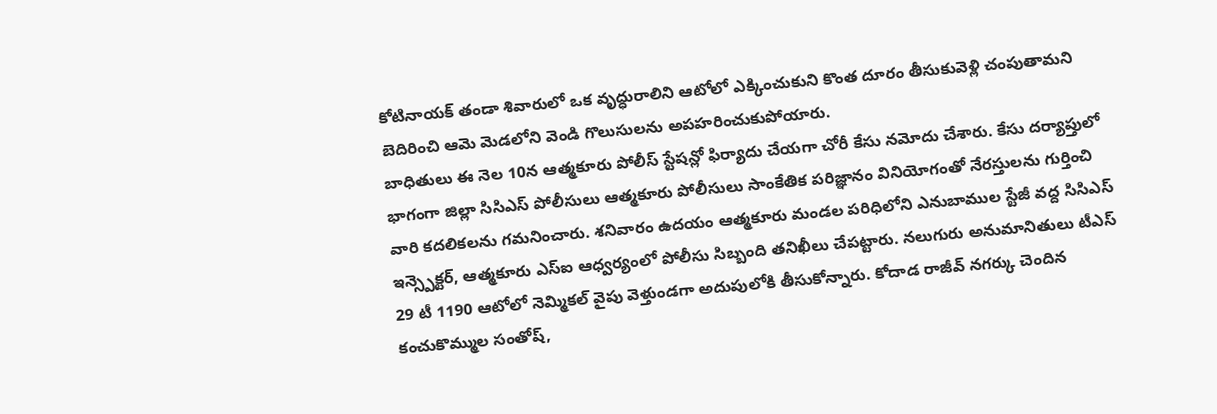కోటినాయక్ తండా శివారులో ఒక వృద్ధురాలిని ఆటోలో ఎక్కించుకుని కొంత దూరం తీసుకువెళ్లి చంపుతామని బెదిరించి ఆమె మెడలోని వెండి గొలుసులను అపహరించుకుపోయారు.
బాధితులు ఈ నెల 10న ఆత్మకూరు పోలీస్ స్టేషన్లో ఫిర్యాదు చేయగా చోరీ కేసు నమోదు చేశారు. కేసు దర్యాప్తులో భాగంగా జిల్లా సిసిఎస్ పోలీసులు ఆత్మకూరు పోలీసులు సాంకేతిక పరిజ్ఞానం వినియోగంతో నేరస్తులను గుర్తించి వారి కదలికలను గమనించారు. శనివారం ఉదయం ఆత్మకూరు మండల పరిధిలోని ఎనుబాముల స్టేజీ వద్ద సిసిఎస్ ఇన్స్పెక్టర్, ఆత్మకూరు ఎస్ఐ ఆధ్వర్యంలో పోలీసు సిబ్బంది తనిఖీలు చేపట్టారు. నలుగురు అనుమానితులు టీఎస్ 29 టీ 1190 ఆటోలో నెమ్మికల్ వైపు వెళ్తుండగా అదుపులోకి తీసుకోన్నారు. కోదాడ రాజీవ్ నగర్కు చెందిన కంచుకొమ్ముల సంతోష్,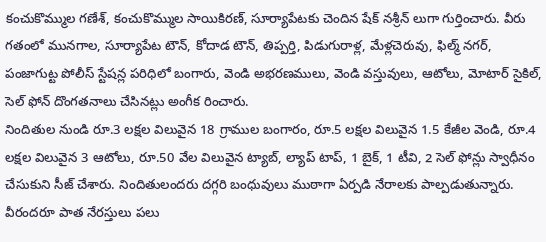కంచుకొమ్ముల గణేశ్, కంచుకొమ్ముల సాయికిరణ్, సూర్యాపేటకు చెందిన షేక్ నశ్రీన్ లుగా గుర్తించారు. వీరు గతంలో మునగాల, సూర్యాపేట టౌన్, కోదాడ టౌన్, తిప్పర్తి, పిడుగురాళ్ల, మేళ్లచెరువు, ఫిల్మ్ నగర్, పంజాగుట్ట పోలీస్ స్టేషన్ల పరిధిలో బంగారు, వెండి అభరణములు, వెండి వస్తువులు, ఆటోలు, మోటార్ సైకిల్, సెల్ ఫోన్ దొంగతనాలు చేసినట్లు అంగీక రించారు.
నిందితుల నుండి రూ.3 లక్షల విలువైన 18 గ్రాముల బంగారం, రూ.5 లక్షల విలువైన 1.5 కేజీల వెండి, రూ.4 లక్షల విలువైన 3 ఆటోలు, రూ.50 వేల విలువైన ట్యాబ్, ల్యాప్ టాప్, 1 బైక్, 1 టీవి, 2 సెల్ ఫోన్లు స్వాధీనం చేసుకుని సీజ్ చేశారు. నిందితులందరు దగ్గరి బంధువులు ముఠాగా ఏర్పడి నేరాలకు పాల్పడుతున్నారు. వీరందరూ పాత నేరస్తులు పలు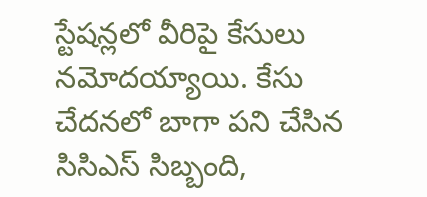స్టేషన్లలో వీరిపై కేసులు నమోదయ్యాయి. కేసు చేదనలో బాగా పని చేసిన సిసిఎస్ సిబ్బంది,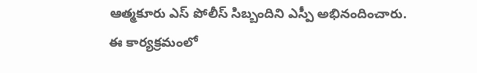ఆత్మకూరు ఎస్ పోలీస్ సిబ్బందిని ఎస్పీ అభినందించారు. ఈ కార్యక్రమంలో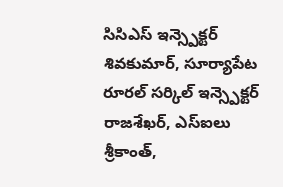సిసిఎస్ ఇన్స్పెక్టర్ శివకుమార్, సూర్యాపేట రూరల్ సర్కిల్ ఇన్స్పెక్టర్ రాజశేఖర్, ఎస్ఐలు శ్రీకాంత్,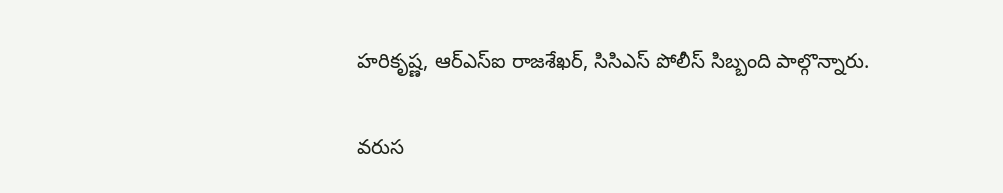హరికృష్ణ, ఆర్ఎస్ఐ రాజశేఖర్, సిసిఎస్ పోలీస్ సిబ్బంది పాల్గొన్నారు.

వరుస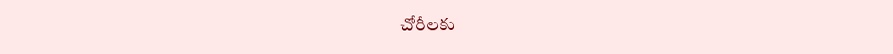చోరీలకు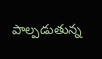పాల్పడుతున్న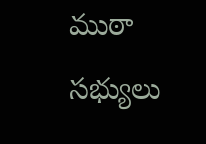ముఠా సభ్యులు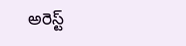అరెస్ట్